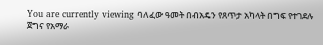You are currently viewing ባለፈው ዓመት በብአዴን የጸጥታ አካላት በግፍ የተገደሉ ጀግና የአማራ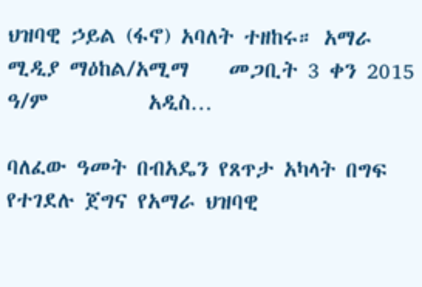ህዝባዊ ኃይል (ፋኖ) አባለት ተዘከሩ። አማራ ሚዲያ ማዕከል/አሚማ    መጋቢት 3 ቀን 2015 ዓ/ም          አዲስ…

ባለፈው ዓመት በብአዴን የጸጥታ አካላት በግፍ የተገደሉ ጀግና የአማራ ህዝባዊ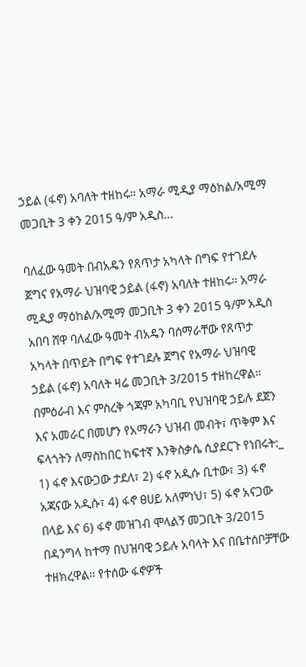ኃይል (ፋኖ) አባለት ተዘከሩ። አማራ ሚዲያ ማዕከል/አሚማ መጋቢት 3 ቀን 2015 ዓ/ም አዲስ…

ባለፈው ዓመት በብአዴን የጸጥታ አካላት በግፍ የተገደሉ ጀግና የአማራ ህዝባዊ ኃይል (ፋኖ) አባለት ተዘከሩ። አማራ ሚዲያ ማዕከል/አሚማ መጋቢት 3 ቀን 2015 ዓ/ም አዲስ አበባ ሸዋ ባለፈው ዓመት ብአዴን ባሰማራቸው የጸጥታ አካላት በጥይት በግፍ የተገደሉ ጀግና የአማራ ህዝባዊ ኃይል (ፋኖ) አባለት ዛሬ መጋቢት 3/2015 ተዘከረዋል። በምዕራብ እና ምስረቅ ጎጃም አካባቢ የህዝባዊ ኃይሉ ደጀን እና አመራር በመሆን የአማራን ህዝብ መብት፣ ጥቅም እና ፍላጎትን ለማስከበር ከፍተኛ እንቅስቃሴ ሲያደርጉ የነበሩት:_ 1) ፋኖ እናውጋው ታደለ፣ 2) ፋኖ አዲሱ ቢተው፣ 3) ፋኖ አጃናው አዲሱ፣ 4) ፋኖ ፀሀይ አለምነህ፣ 5) ፋኖ አናጋው በላይ እና 6) ፋኖ መዝገብ ሞላልኝ መጋቢት 3/2015 በዳንግላ ከተማ በህዝባዊ ኃይሉ አባላት እና በቤተሰቦቻቸው ተዘክረዋል። የተሰው ፋኖዎች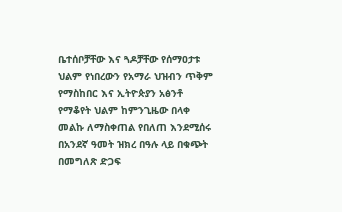ቤተሰቦቻቸው እና ጓዶቻቸው የሰማዐታቱ ህልም የነበረውን የአማራ ህዝብን ጥቅም የማስከበር እና ኢትዮጵያን አፅንቶ የማቆየት ህልም ከምንጊዜው በላቀ መልኩ ለማስቀጠል የበለጠ እንደሚሰሩ በአንደኛ ዓመት ዝክረ በዓሉ ላይ በቁጭት በመግለጽ ድጋፍ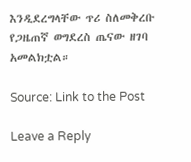እንዲደረግላቸው ጥሪ ስለመቅረቡ የጋዜጠኛ ወግደረስ ጤናው ዘገባ አመልክቷል።

Source: Link to the Post

Leave a Reply